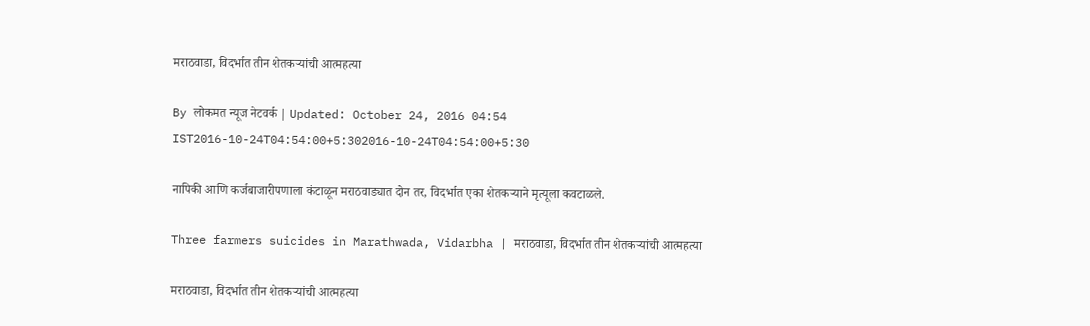मराठवाडा, विदर्भात तीन शेतकऱ्यांची आत्महत्या

By लोकमत न्यूज नेटवर्क | Updated: October 24, 2016 04:54 IST2016-10-24T04:54:00+5:302016-10-24T04:54:00+5:30

नापिकी आणि कर्जबाजारीपणाला कंटाळून मराठवाड्यात दोन तर, विदर्भात एका शेतकऱ्याने मृत्यूला कवटाळले.

Three farmers suicides in Marathwada, Vidarbha | मराठवाडा, विदर्भात तीन शेतकऱ्यांची आत्महत्या

मराठवाडा, विदर्भात तीन शेतकऱ्यांची आत्महत्या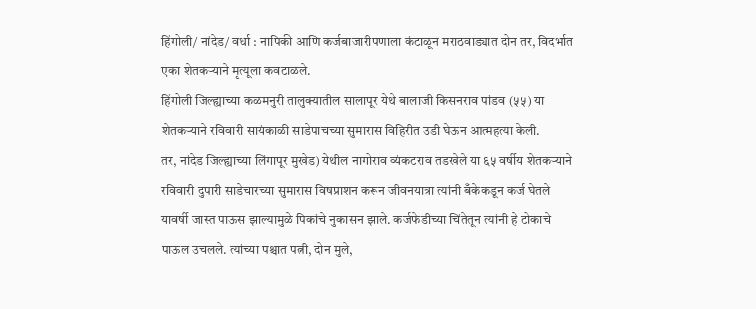हिंगोली/ नांदेड/ वर्धा : नापिकी आणि कर्जबाजारीपणाला कंटाळून मराठवाड्यात दोन तर, विदर्भात एका शेतकऱ्याने मृत्यूला कवटाळले.
हिंगोली जिल्ह्याच्या कळमनुरी तालुक्यातील सालापूर येथे बालाजी किसनराव पांडव (५५) या शेतकऱ्याने रविवारी सायंकाळी साडेपाचच्या सुमारास विहिरीत उडी घेऊन आत्महत्या केली.
तर, नांदेड जिल्ह्याच्या लिंगापूर मुखेड) येथील नागोराव व्यंकटराव तडखेले या ६५ वर्षीय शेतकऱ्याने रविवारी दुपारी साडेचारच्या सुमारास विषप्राशन करून जीवनयात्रा त्यांनी बँकेकडून कर्ज घेतले यावर्षी जास्त पाऊस झाल्यामुळे पिकांचे नुकासन झाले. कर्जफेडीच्या चिंतेतून त्यांनी हे टोकाचे पाऊल उचलले. त्यांच्या पश्चात पत्नी, दोन मुले,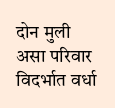दोन मुली असा परिवार
विदर्भात वर्धा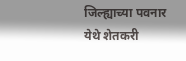जिल्ह्याच्या पवनार येथे शेतकरी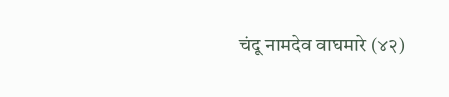चंदू नामदेव वाघमारे (४२)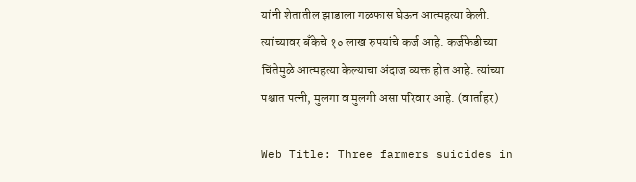यांनी शेतातील झाडाला गळफास घेऊन आत्महत्या केली. त्यांच्यावर बँकेचे १० लाख रुपयांचे कर्ज आहे. कर्जफेडीच्या चिंतेमुळे आत्महत्या केल्याचा अंदाज व्यक्त होत आहे. त्यांच्या पश्चात पत्नी, मुलगा व मुलगी असा परिवार आहे. (वार्ताहर)

Web Title: Three farmers suicides in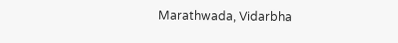Marathwada, Vidarbha